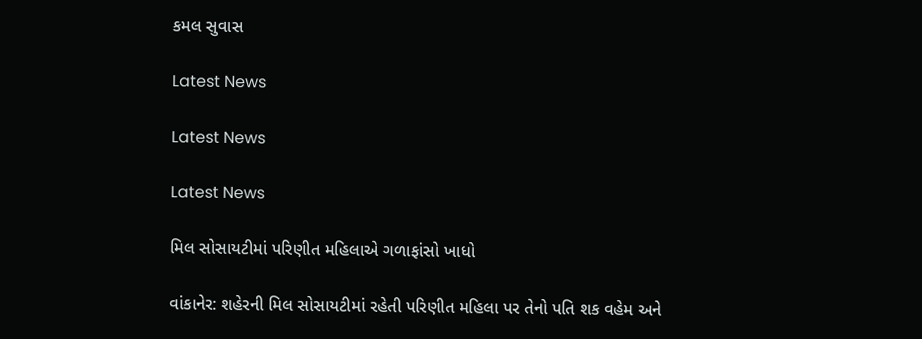કમલ સુવાસ

Latest News

Latest News

Latest News

મિલ સોસાયટીમાં પરિણીત મહિલાએ ગળાફાંસો ખાધો

વાંકાનેર: શહેરની મિલ સોસાયટીમાં રહેતી પરિણીત મહિલા પર તેનો પતિ શક વહેમ અને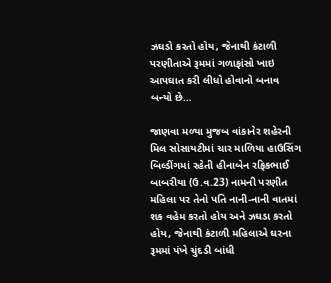ઝઘડો કરતો હોય, જેનાથી કંટાળી પરણીતાએ રૂમમાં ગળાફાંસો ખાઇ આપઘાત કરી લીધો હોવાનો બનાવ બન્યો છે…

જાણવા મળ્યા મુજબ વાંકાનેર શહેરની મિલ સોસાયટીમાં ચાર માળિયા હાઉસિંગ બિલ્ડીંગમાં રહેતી હીનાબેન રફિકભાઈ બાબરીયા (ઉ.વ.23) નામની પરણીત મહિલા પર તેનો પતિ નાની-નાની વાતમાં શક વહેમ કરતો હોય અને ઝઘડા કરતો હોય, જેનાથી કંટાળી મહિલાએ ઘરના રૂમમાં પંખે ચુંદડી બાંધી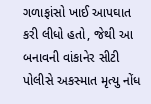ગળાફાંસો ખાઈ આપઘાત કરી લીધો હતો, જેથી આ બનાવની વાંકાનેર સીટી પોલીસે અકસ્માત મૃત્યુ નોંધ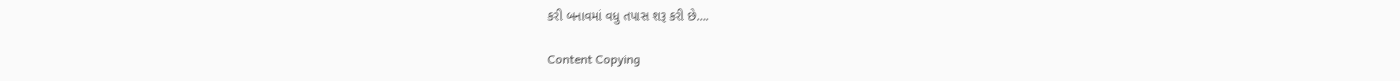કરી બનાવમાં વધુ તપાસ શરૂ કરી છે….

Content Copying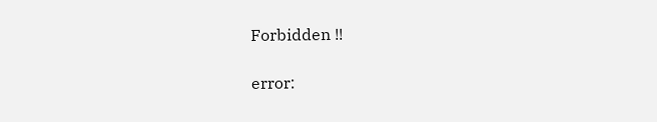Forbidden !!

error: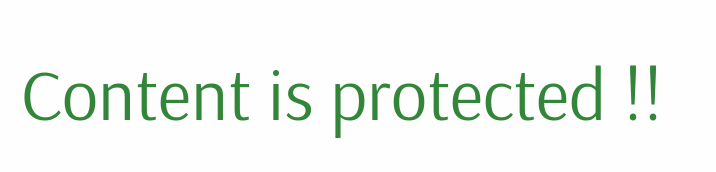Content is protected !!